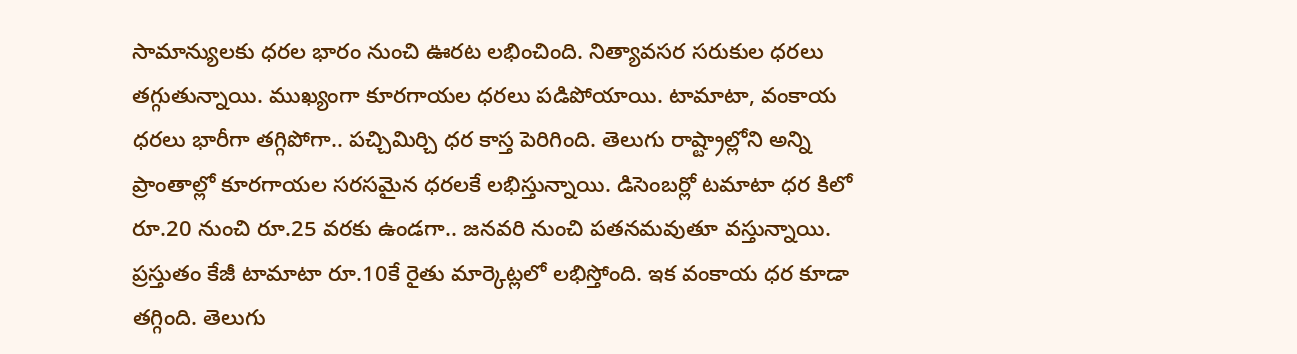సామాన్యులకు ధరల భారం నుంచి ఊరట లభించింది. నిత్యావసర సరుకుల ధరలు తగ్గుతున్నాయి. ముఖ్యంగా కూరగాయల ధరలు పడిపోయాయి. టామాటా, వంకాయ ధరలు భారీగా తగ్గిపోగా.. పచ్చిమిర్చి ధర కాస్త పెరిగింది. తెలుగు రాష్ట్రాల్లోని అన్ని ప్రాంతాల్లో కూరగాయల సరసమైన ధరలకే లభిస్తున్నాయి. డిసెంబర్లో టమాటా ధర కిలో రూ.20 నుంచి రూ.25 వరకు ఉండగా.. జనవరి నుంచి పతనమవుతూ వస్తున్నాయి. ప్రస్తుతం కేజీ టామాటా రూ.10కే రైతు మార్కెట్లలో లభిస్తోంది. ఇక వంకాయ ధర కూడా తగ్గింది. తెలుగు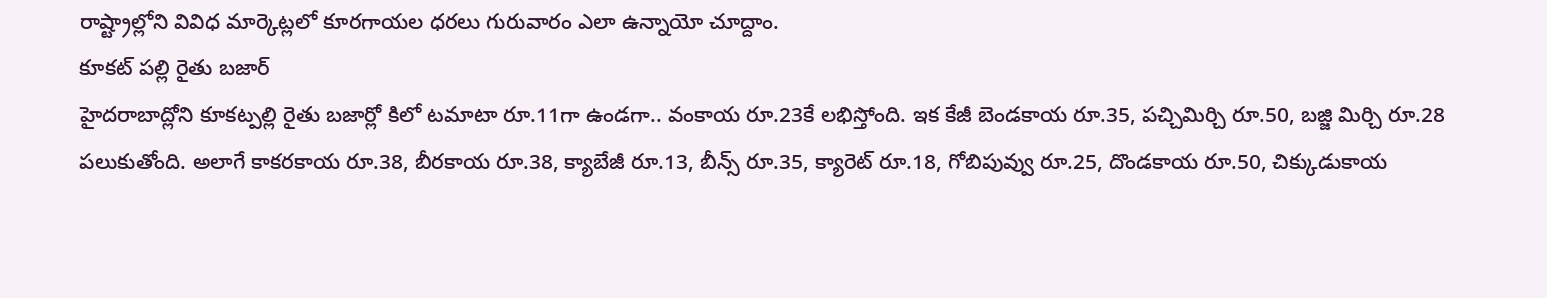రాష్ట్రాల్లోని వివిధ మార్కెట్లలో కూరగాయల ధరలు గురువారం ఎలా ఉన్నాయో చూద్దాం.
కూకట్ పల్లి రైతు బజార్
హైదరాబాద్లోని కూకట్పల్లి రైతు బజార్లో కిలో టమాటా రూ.11గా ఉండగా.. వంకాయ రూ.23కే లభిస్తోంది. ఇక కేజీ బెండకాయ రూ.35, పచ్చిమిర్చి రూ.50, బజ్జి మిర్చి రూ.28 పలుకుతోంది. అలాగే కాకరకాయ రూ.38, బీరకాయ రూ.38, క్యాబేజీ రూ.13, బీన్స్ రూ.35, క్యారెట్ రూ.18, గోబిపువ్వు రూ.25, దొండకాయ రూ.50, చిక్కుడుకాయ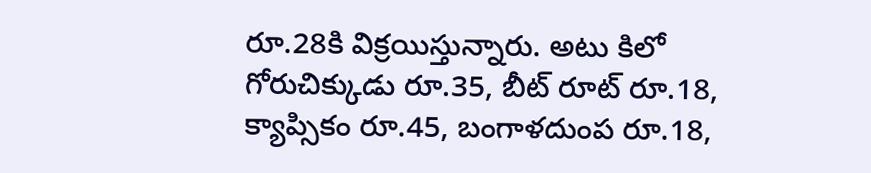రూ.28కి విక్రయిస్తున్నారు. అటు కిలో గోరుచిక్కుడు రూ.35, బీట్ రూట్ రూ.18, క్యాప్సికం రూ.45, బంగాళదుంప రూ.18,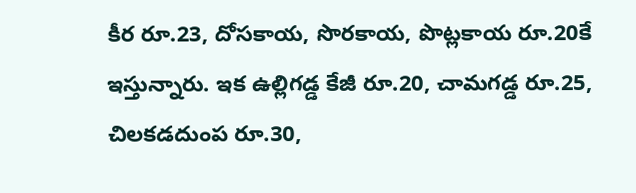కీర రూ.23, దోసకాయ, సొరకాయ, పొట్లకాయ రూ.20కే ఇస్తున్నారు. ఇక ఉల్లిగడ్డ కేజీ రూ.20, చామగడ్డ రూ.25, చిలకడదుంప రూ.30,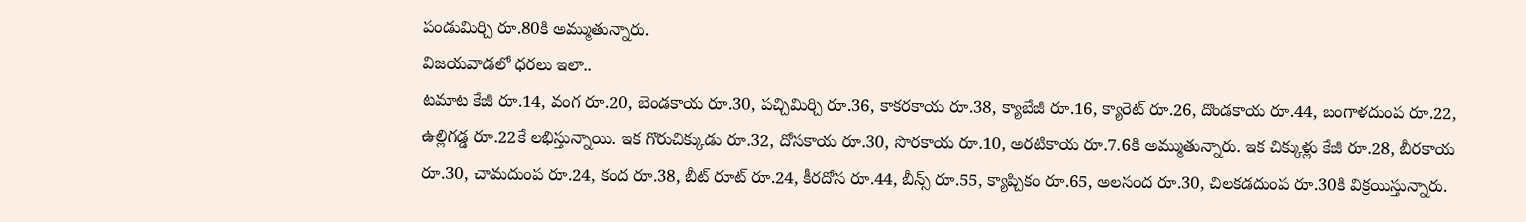పండుమిర్చి రూ.80కి అమ్ముతున్నారు.
విజయవాడలో ధరలు ఇలా..
టమాట కేజీ రూ.14, వంగ రూ.20, బెండకాయ రూ.30, పచ్చిమిర్చి రూ.36, కాకరకాయ రూ.38, క్యాబేజీ రూ.16, క్యారెట్ రూ.26, దొండకాయ రూ.44, బంగాళదుంప రూ.22, ఉల్లిగడ్డ రూ.22కే లభిస్తున్నాయి. ఇక గొరుచిక్కుడు రూ.32, దోసకాయ రూ.30, సొరకాయ రూ.10, అరటికాయ రూ.7.6కి అమ్ముతున్నారు. ఇక చిక్కుళ్లు కేజీ రూ.28, బీరకాయ రూ.30, చామదుంప రూ.24, కంద రూ.38, బీట్ రూట్ రూ.24, కీరదోస రూ.44, బీన్స్ రూ.55, క్యాప్చికం రూ.65, అలసంద రూ.30, చిలకడదుంప రూ.30కి విక్రయిస్తున్నారు.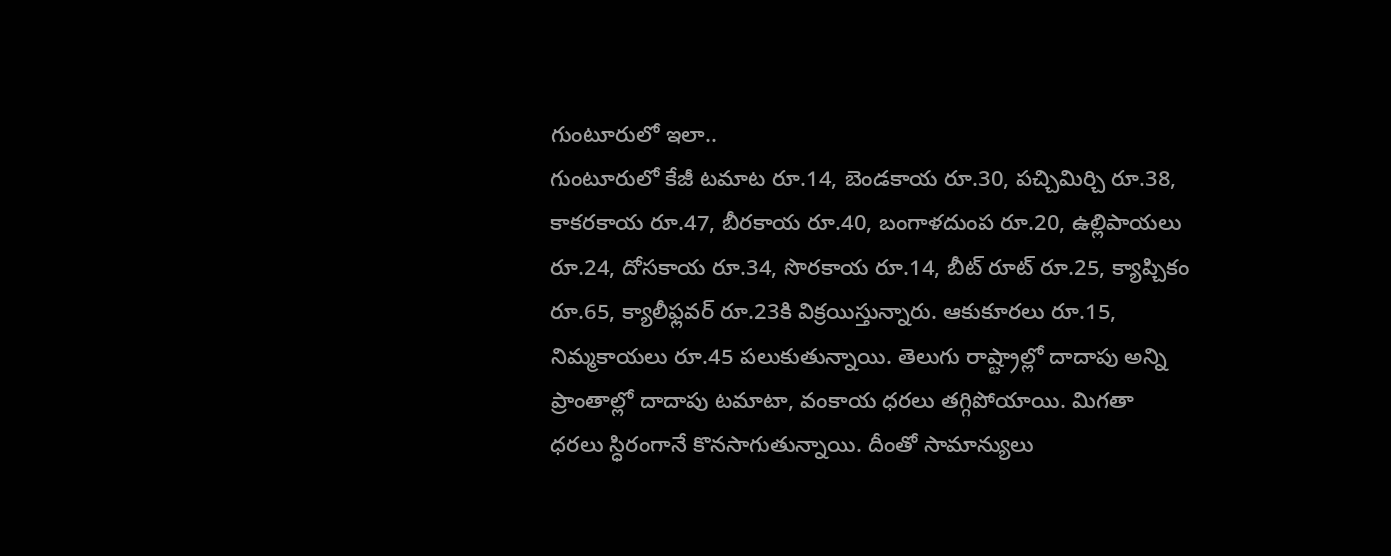గుంటూరులో ఇలా..
గుంటూరులో కేజీ టమాట రూ.14, బెండకాయ రూ.30, పచ్చిమిర్చి రూ.38, కాకరకాయ రూ.47, బీరకాయ రూ.40, బంగాళదుంప రూ.20, ఉల్లిపాయలు రూ.24, దోసకాయ రూ.34, సొరకాయ రూ.14, బీట్ రూట్ రూ.25, క్యాప్చికం రూ.65, క్యాలీఫ్లవర్ రూ.23కి విక్రయిస్తున్నారు. ఆకుకూరలు రూ.15, నిమ్మకాయలు రూ.45 పలుకుతున్నాయి. తెలుగు రాష్ట్రాల్లో దాదాపు అన్ని ప్రాంతాల్లో దాదాపు టమాటా, వంకాయ ధరలు తగ్గిపోయాయి. మిగతా ధరలు స్ధిరంగానే కొనసాగుతున్నాయి. దీంతో సామాన్యులు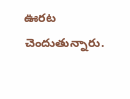ఊరట చెందుతున్నారు.